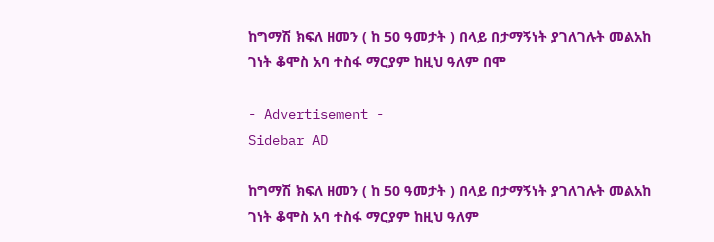ከግማሽ ክፍለ ዘመን ( ከ 50 ዓመታት ) በላይ በታማኝነት ያገለገሉት መልአከ ገነት ቆሞስ አባ ተስፋ ማርያም ከዚህ ዓለም በሞ

- Advertisement -
Sidebar AD

ከግማሽ ክፍለ ዘመን ( ከ 50 ዓመታት ) በላይ በታማኝነት ያገለገሉት መልአከ ገነት ቆሞስ አባ ተስፋ ማርያም ከዚህ ዓለም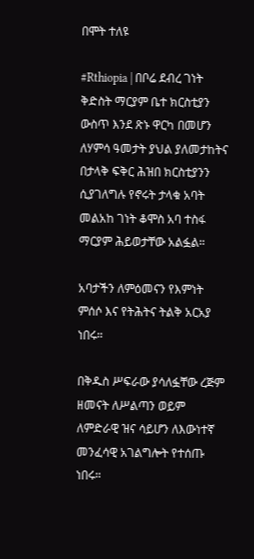በሞት ተለዩ

#Rthiopia | በቦሬ ደብረ ገነት ቅድስት ማርያም ቤተ ክርስቲያን ውስጥ እንደ ጽኑ ዋርካ በመሆን ለሃምሳ ዓመታት ያህል ያለመታከትና በታላቅ ፍቅር ሕዝበ ክርስቲያንን ሲያገለግሉ የኖሩት ታላቁ አባት መልአከ ገነት ቆሞስ አባ ተስፋ ማርያም ሕይወታቸው አልፏል።

አባታችን ለምዕመናን የእምነት ምሰሶ እና የትሕትና ትልቅ አርአያ ነበሩ።

በቅዱስ ሥፍራው ያሳለፏቸው ረጅም ዘመናት ለሥልጣን ወይም ለምድራዊ ዝና ሳይሆን ለእውነተኛ መንፈሳዊ አገልግሎት የተሰጡ ነበሩ።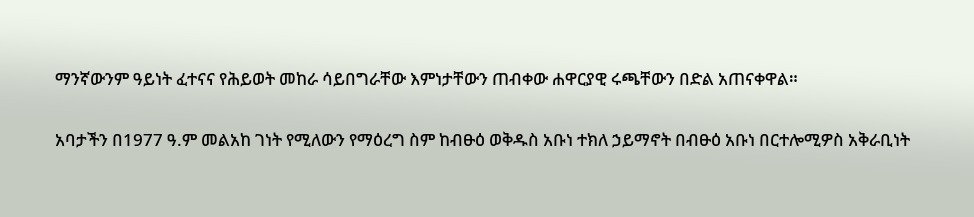ማንኛውንም ዓይነት ፈተናና የሕይወት መከራ ሳይበግራቸው እምነታቸውን ጠብቀው ሐዋርያዊ ሩጫቸውን በድል አጠናቀዋል።

አባታችን በ1977 ዓ.ም መልአከ ገነት የሚለውን የማዕረግ ስም ከብፁዕ ወቅዱስ አቡነ ተክለ ኃይማኖት በብፁዕ አቡነ በርተሎሚዎስ አቅራቢነት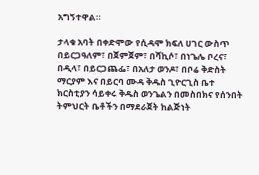አግኝተዋል።

ታላቁ አባት በቀድሞው የሲዳሞ ክፍለ ሀገር ውስጥ በይርጋዓለም፣ በጀምጀም፣ በሻኪሶ፣ በነጌሌ ቦረና፣ በዲላ፣ በይርጋጨፌ፣ በአለታ ወንዶ፣ በቦሬ ቅድስት ማርያም እና በይርባ ሙዳ ቅዱስ ጊዮርጊስ ቤተ ክርስቲያን ሳይቀሩ ቅዱስ ወንጌልን በመስበክና የሰንበት ትምህርት ቤቶችን በማደራጀት ከልጅነት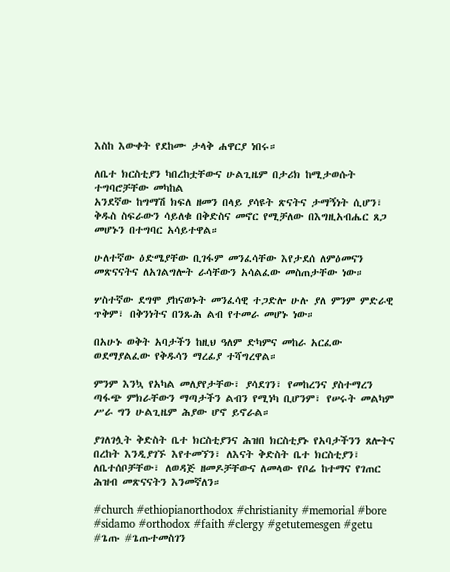እስከ እውቀት የደከሙ ታላቅ ሐዋርያ ነበሩ።

ለቤተ ክርስቲያን ካበረከቷቸውና ሁልጊዜም በታሪክ ከሚታወሱት ተግባሮቻቸው መካከል
አንደኛው ከግማሽ ክፍለ ዘመን በላይ ያሳዩት ጽናትና ታማኝነት ሲሆን፣ ቅዱስ ስፍራውን ሳይለቁ በቅድስና መኖር የሚቻለው በእግዚአብሔር ጸጋ መሆኑን በተግባር አሳይተዋል።

ሁለተኛው ዕድሜያቸው ቢገፋም መንፈሳቸው እየታደሰ ለምዕመናን መጽናናትና ለአገልግሎት ራሳቸውን አሳልፈው መስጠታቸው ነው።

ሦስተኛው ደግሞ ያከናወኑት መንፈሳዊ ተጋድሎ ሁሉ ያለ ምንም ምድራዊ ጥቅም፣ በቅንነትና በንጹሕ ልብ የተመራ መሆኑ ነው።

በአሁኑ ወቅት አባታችን ከዚህ ዓለም ድካምና መከራ አርፈው ወደማያልፈው የቅዱሳን ማረፊያ ተሻግረዋል።

ምንም እንኳ የአካል መለያየታቸው፣ ያሳደገን፣ የመከረንና ያስተማረን ጣፋጭ ምክራቸውን ማጣታችን ልብን የሚነካ ቢሆንም፣ የሠሩት መልካም ሥራ ግን ሁልጊዜም ሕያው ሆኖ ይኖራል።

ያገለገሏት ቅድስት ቤተ ክርስቲያንና ሕዝበ ክርስቲያኑ የአባታችንን ጸሎትና በረከት እንዲያገኙ እየተመኘን፣ ለእናት ቅድስት ቤተ ክርስቲያን፣ ለቤተሰቦቻቸው፣ ለወዳጅ ዘመዶቻቸውና ለመላው የቦሬ ከተማና የገጠር ሕዝብ መጽናናትን እንመኛለን።

#church #ethiopianorthodox #christianity #memorial #bore #sidamo #orthodox #faith #clergy #getutemesgen #getu #ጌጡ #ጌጡተመስገን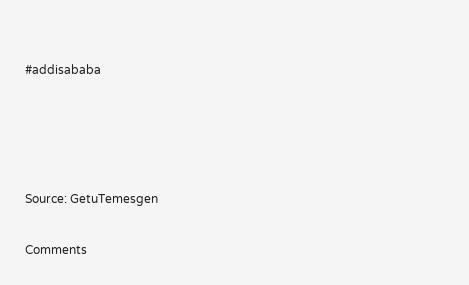#addisababa




Source: GetuTemesgen

Comments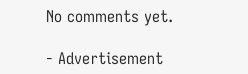No comments yet.

- Advertisement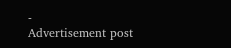-
Advertisement post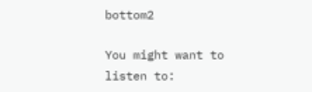bottom2

You might want to listen to: